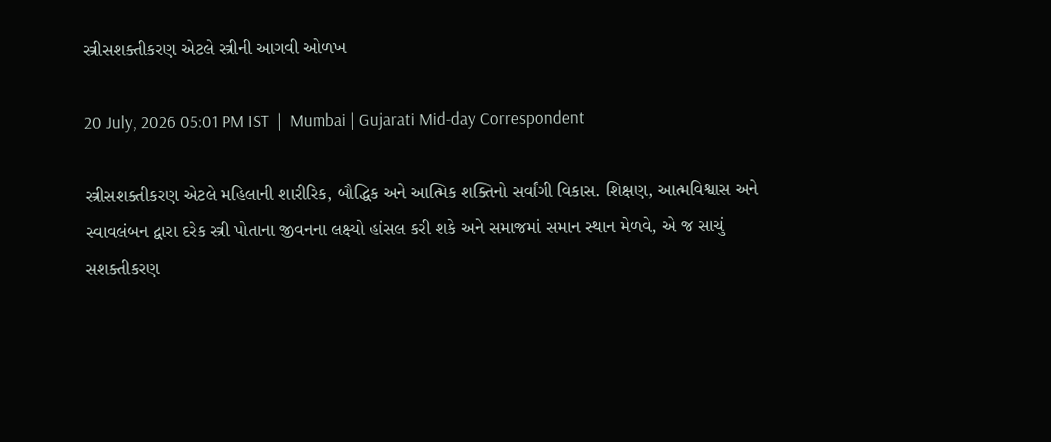સ્ત્રીસશક્તીકરણ એટલે સ્ત્રીની આગવી ઓળખ

20 July, 2026 05:01 PM IST  |  Mumbai | Gujarati Mid-day Correspondent

સ્ત્રીસશક્તીકરણ એટલે મહિલાની શારીરિક, બૌદ્ધિક અને આત્મિક શક્તિનો સર્વાંગી વિકાસ. શિક્ષણ, આત્મવિશ્વાસ અને સ્વાવલંબન દ્વારા દરેક સ્ત્રી પોતાના જીવનના લક્ષ્યો હાંસલ કરી શકે અને સમાજમાં સમાન સ્થાન મેળવે, એ જ સાચું સશક્તીકરણ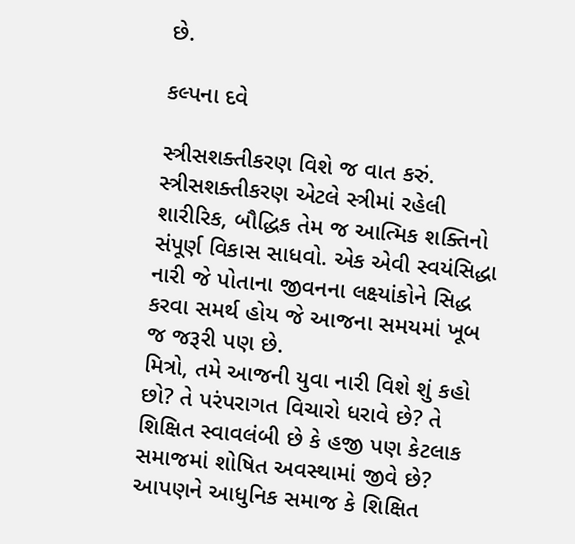છે.

કલ્પના દવે

સ્ત્રીસશક્તીકરણ વિશે જ વાત કરું. સ્ત્રીસશક્તીકરણ એટલે સ્ત્રીમાં રહેલી શારીરિક, બૌદ્ધિક તેમ જ આત્મિક શક્તિનો સંપૂર્ણ વિકાસ સાધવો. એક એવી સ્વયંસિદ્ધા નારી જે પોતાના જીવનના લક્ષ્યાંકોને સિદ્ધ કરવા સમર્થ હોય જે આજના સમયમાં ખૂબ જ જરૂરી પણ છે.
મિત્રો, તમે આજની યુવા નારી વિશે શું કહો છો? તે પરંપરાગત વિચારો ધરાવે છે? તે શિક્ષિત સ્વાવલંબી છે કે હજી પણ કેટલાક સમાજમાં શોષિત અવસ્થામાં જીવે છે? આપણને આધુનિક સમાજ કે શિક્ષિત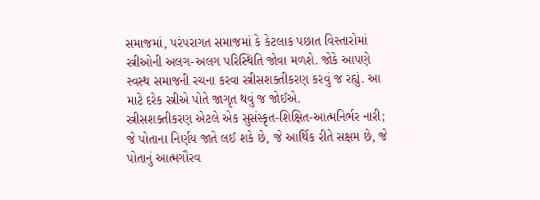સમાજમાં, પરંપરાગત સમાજમાં કે કેટલાક પછાત વિસ્તારોમાં સ્ત્રીઓની અલગ-અલગ પરિસ્થિતિ જોવા મળશે. જોકે આપણે સ્વસ્થ સમાજની રચના કરવા સ્ત્રીસશક્તીકરણ કરવું જ રહ્યું. આ માટે દરેક સ્ત્રીએ પોતે જાગૃત થવું જ જોઈએ.
સ્ત્રીસશક્તીકરણ એટલે એક સુસંસ્કૃત-શિક્ષિત-આત્મનિર્ભર નારી; જે પોતાના નિર્ણય જાતે લઈ શકે છે, જે આર્થિક રીતે સક્ષમ છે, જે પોતાનું આત્મગૌરવ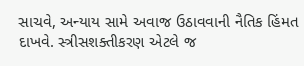સાચવે, અન્યાય સામે અવાજ ઉઠાવવાની નૈતિક હિંમત દાખવે. સ્ત્રીસશક્તીકરણ એટલે જ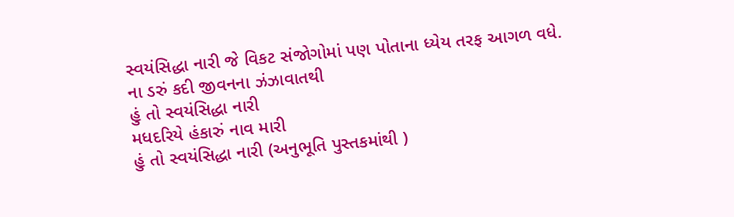સ્વયંસિદ્ધા નારી જે વિકટ સંજોગોમાં પણ પોતાના ધ્યેય તરફ આગળ વધે.
ના ડરું કદી જીવનના ઝંઝાવાતથી
હું તો સ્વયંસિદ્ધા નારી
મધદરિયે હંકારું નાવ મારી
હું તો સ્વયંસિદ્ધા નારી (અનુભૂતિ પુસ્તકમાંથી )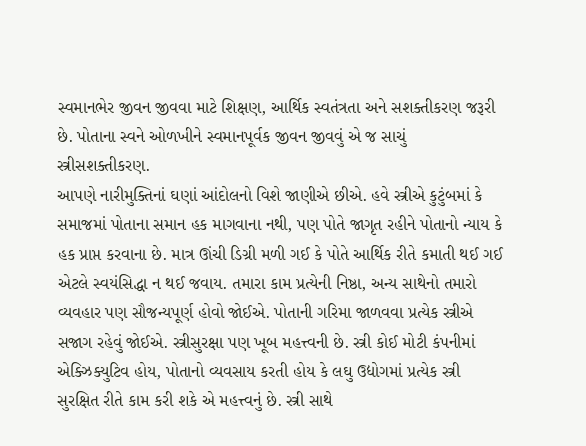સ્વમાનભેર જીવન જીવવા માટે શિક્ષણ, આર્થિક સ્વતંત્રતા અને સશક્તીકરણ જરૂરી છે. પોતાના સ્વને ઓળખીને સ્વમાનપૂર્વક જીવન જીવવું એ જ સાચું સ્ત્રીસશક્તીકરણ.
આપણે નારીમુક્તિનાં ઘણાં આંદોલનો વિશે જાણીએ છીએ. હવે સ્ત્રીએ કુટુંબમાં કે સમાજમાં પોતાના સમાન હક માગવાના નથી, પણ પોતે જાગૃત રહીને પોતાનો ન્યાય કે હક પ્રાપ્ત કરવાના છે. માત્ર ઊંચી ડિગ્રી મળી ગઈ કે પોતે આર્થિક રીતે કમાતી થઈ ગઈ એટલે સ્વયંસિદ્ધા ન થઈ જવાય. તમારા કામ પ્રત્યેની નિષ્ઠા, અન્ય સાથેનો તમારો વ્યવહાર પણ સૌજન્યપૂર્ણ હોવો જોઈએ. પોતાની ગરિમા જાળવવા પ્રત્યેક સ્ત્રીએ સજાગ રહેવું જોઈએ. સ્ત્રીસુરક્ષા પણ ખૂબ મહત્ત્વની છે. સ્ત્રી કોઈ મોટી કંપનીમાં એક્ઝિક્યુટિવ હોય, પોતાનો વ્યવસાય કરતી હોય કે લઘુ ઉદ્યોગમાં પ્રત્યેક સ્ત્રી સુરક્ષિત રીતે કામ કરી શકે એ મહત્ત્વનું છે. સ્ત્રી સાથે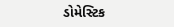ડોમેસ્ટિક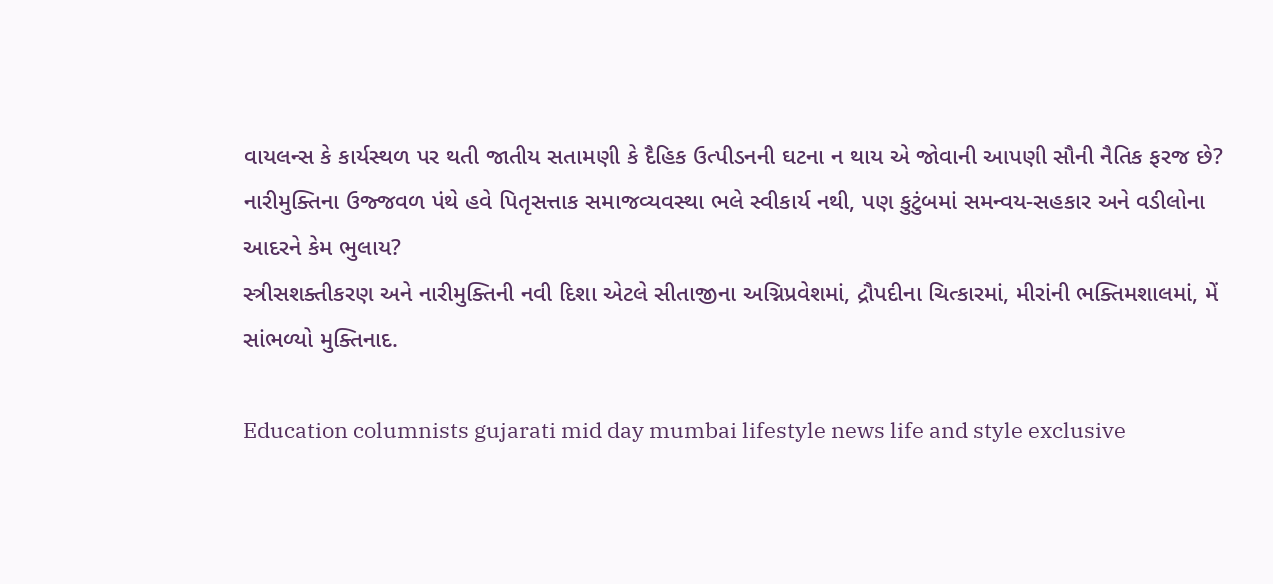વાયલન્સ કે કાર્યસ્થળ પર થતી જાતીય સતામણી કે દૈહિક ઉત્પીડનની ઘટના ન થાય એ જોવાની આપણી સૌની નૈતિક ફરજ છે?
નારીમુક્તિના ઉજ્જવળ પંથે હવે પિતૃસત્તાક સમાજવ્યવસ્થા ભલે સ્વીકાર્ય નથી, પણ કુટુંબમાં સમન્વય-સહકાર અને વડીલોના આદરને કેમ ભુલાય?
સ્ત્રીસશક્તીકરણ અને નારીમુક્તિની નવી દિશા એટલે સીતાજીના અગ્નિપ્રવેશમાં, દ્રૌપદીના ચિત્કારમાં, મીરાંની ભક્તિમશાલમાં, મેં સાંભળ્યો મુક્તિનાદ.

Education columnists gujarati mid day mumbai lifestyle news life and style exclusive